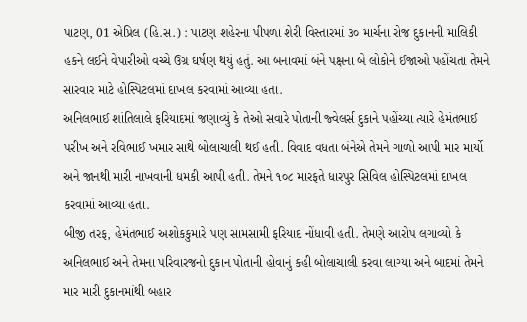પાટણ, 01 એપ્રિલ (હિ.સ.) : પાટણ શહેરના પીપળા શેરી વિસ્તારમાં ૩૦ માર્ચના રોજ દુકાનની માલિકી હકને લઈને વેપારીઓ વચ્ચે ઉગ્ર ઘર્ષણ થયું હતું. આ બનાવમાં બંને પક્ષના બે લોકોને ઈજાઓ પહોંચતા તેમને સારવાર માટે હોસ્પિટલમાં દાખલ કરવામાં આવ્યા હતા.
અનિલભાઈ શાંતિલાલે ફરિયાદમાં જણાવ્યું કે તેઓ સવારે પોતાની જ્વેલર્સ દુકાને પહોંચ્યા ત્યારે હેમંતભાઈ પરીખ અને રવિભાઈ ખમાર સાથે બોલાચાલી થઈ હતી. વિવાદ વધતા બંનેએ તેમને ગાળો આપી માર માર્યો અને જાનથી મારી નાખવાની ધમકી આપી હતી. તેમને ૧૦૮ મારફતે ધારપુર સિવિલ હોસ્પિટલમાં દાખલ કરવામાં આવ્યા હતા.
બીજી તરફ, હેમંતભાઈ અશોકકુમારે પણ સામસામી ફરિયાદ નોંધાવી હતી. તેમણે આરોપ લગાવ્યો કે અનિલભાઈ અને તેમના પરિવારજનો દુકાન પોતાની હોવાનું કહી બોલાચાલી કરવા લાગ્યા અને બાદમાં તેમને માર મારી દુકાનમાંથી બહાર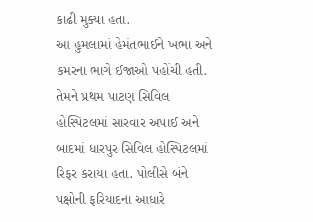કાઢી મુક્યા હતા.
આ હુમલામાં હેમંતભાઈને ખભા અને કમરના ભાગે ઈજાઓ પહોંચી હતી. તેમને પ્રથમ પાટણ સિવિલ હોસ્પિટલમાં સારવાર અપાઈ અને બાદમાં ધારપુર સિવિલ હોસ્પિટલમાં રિફર કરાયા હતા. પોલીસે બંને પક્ષોની ફરિયાદના આધારે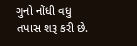ગુનો નોંધી વધુ તપાસ શરૂ કરી છે.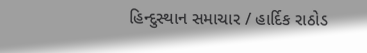હિન્દુસ્થાન સમાચાર / હાર્દિક રાઠોડ